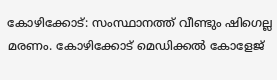കോഴിക്കോട്: സംസ്ഥാനത്ത് വീണ്ടും ഷിഗെല്ല മരണം. കോഴിക്കോട് മെഡിക്കൽ കോളേജ്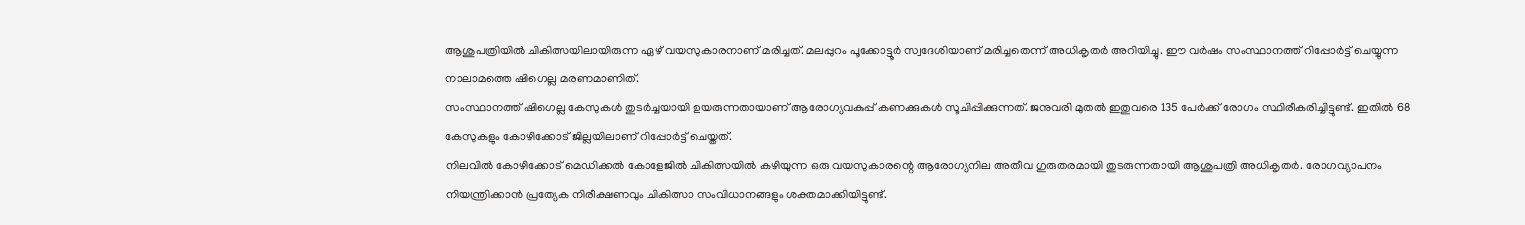ആശുപത്രിയിൽ ചികിത്സയിലായിരുന്ന ഏഴ് വയസുകാരനാണ് മരിച്ചത്. മലപ്പുറം പൂക്കോട്ടൂർ സ്വദേശിയാണ് മരിച്ചതെന്ന് അധികൃതർ അറിയിച്ചു. ഈ വർഷം സംസ്ഥാനത്ത് റിപ്പോർട്ട് ചെയ്യുന്ന നാലാമത്തെ ഷിഗെല്ല മരണമാണിത്.
സംസ്ഥാനത്ത് ഷിഗെല്ല കേസുകൾ തുടർച്ചയായി ഉയരുന്നതായാണ് ആരോഗ്യവകുപ്പ് കണക്കുകൾ സൂചിപ്പിക്കുന്നത്. ജനുവരി മുതൽ ഇതുവരെ 135 പേർക്ക് രോഗം സ്ഥിരീകരിച്ചിട്ടുണ്ട്. ഇതിൽ 68 കേസുകളും കോഴിക്കോട് ജില്ലയിലാണ് റിപ്പോർട്ട് ചെയ്തത്.
നിലവിൽ കോഴിക്കോട് മെഡിക്കൽ കോളേജിൽ ചികിത്സയിൽ കഴിയുന്ന ഒരു വയസുകാരന്റെ ആരോഗ്യനില അതീവ ഗുരുതരമായി തുടരുന്നതായി ആശുപത്രി അധികൃതർ. രോഗവ്യാപനം നിയന്ത്രിക്കാൻ പ്രത്യേക നിരീക്ഷണവും ചികിത്സാ സംവിധാനങ്ങളും ശക്തമാക്കിയിട്ടുണ്ട്.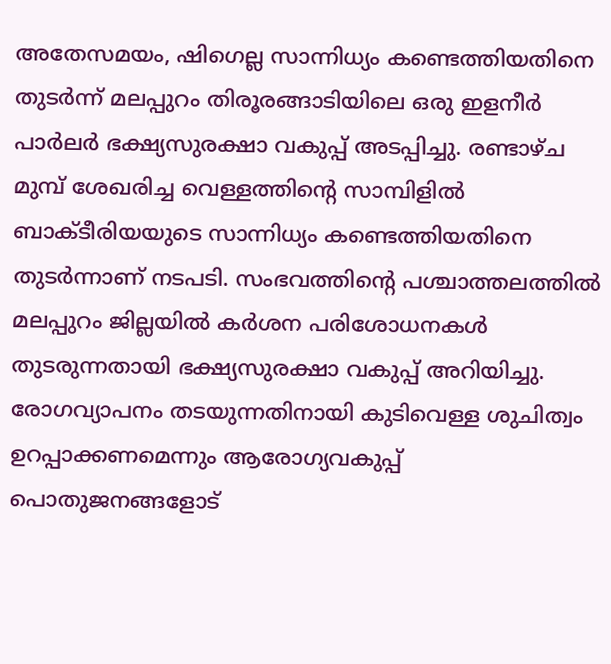അതേസമയം, ഷിഗെല്ല സാന്നിധ്യം കണ്ടെത്തിയതിനെ തുടർന്ന് മലപ്പുറം തിരൂരങ്ങാടിയിലെ ഒരു ഇളനീർ പാർലർ ഭക്ഷ്യസുരക്ഷാ വകുപ്പ് അടപ്പിച്ചു. രണ്ടാഴ്ച മുമ്പ് ശേഖരിച്ച വെള്ളത്തിന്റെ സാമ്പിളിൽ ബാക്ടീരിയയുടെ സാന്നിധ്യം കണ്ടെത്തിയതിനെ തുടർന്നാണ് നടപടി. സംഭവത്തിന്റെ പശ്ചാത്തലത്തിൽ മലപ്പുറം ജില്ലയിൽ കർശന പരിശോധനകൾ തുടരുന്നതായി ഭക്ഷ്യസുരക്ഷാ വകുപ്പ് അറിയിച്ചു. രോഗവ്യാപനം തടയുന്നതിനായി കുടിവെള്ള ശുചിത്വം ഉറപ്പാക്കണമെന്നും ആരോഗ്യവകുപ്പ് പൊതുജനങ്ങളോട്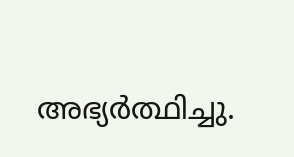അഭ്യർത്ഥിച്ചു.